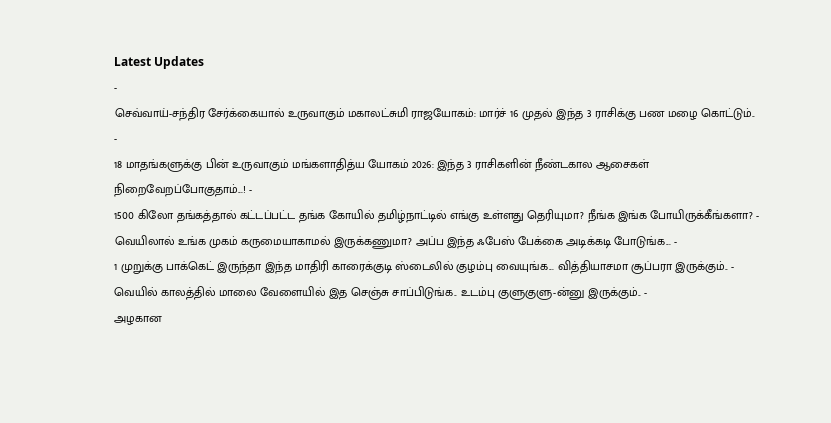Latest Updates
-
செவ்வாய்-சந்திர சேர்க்கையால் உருவாகும் மகாலட்சுமி ராஜயோகம்: மார்ச் 16 முதல் இந்த 3 ராசிக்கு பண மழை கொட்டும்.. -
18 மாதங்களுக்கு பின் உருவாகும் மங்களாதித்ய யோகம் 2026: இந்த 3 ராசிகளின் நீண்டகால ஆசைகள் நிறைவேறப்போகுதாம்...! -
1500 கிலோ தங்கத்தால் கட்டப்பட்ட தங்க கோயில் தமிழ்நாட்டில் எங்கு உள்ளது தெரியுமா? நீங்க இங்க போயிருக்கீங்களா? -
வெயிலால் உங்க முகம் கருமையாகாமல் இருக்கணுமா? அப்ப இந்த ஃபேஸ் பேக்கை அடிக்கடி போடுங்க... -
1 முறுக்கு பாக்கெட் இருந்தா இந்த மாதிரி காரைக்குடி ஸ்டைலில் குழம்பு வையுங்க... வித்தியாசமா சூப்பரா இருக்கும்.. -
வெயில் காலத்தில் மாலை வேளையில் இத செஞ்சு சாப்பிடுங்க.. உடம்பு குளுகுளு-ன்னு இருக்கும்.. -
அழகான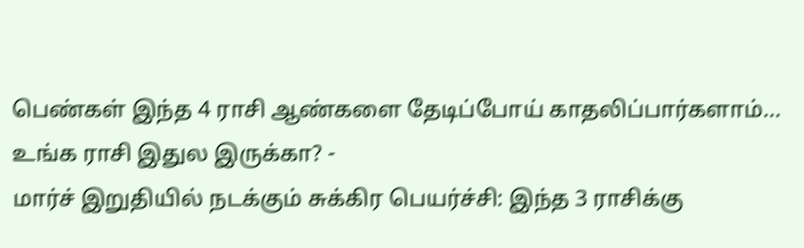பெண்கள் இந்த 4 ராசி ஆண்களை தேடிப்போய் காதலிப்பார்களாம்... உங்க ராசி இதுல இருக்கா? -
மார்ச் இறுதியில் நடக்கும் சுக்கிர பெயர்ச்சி: இந்த 3 ராசிக்கு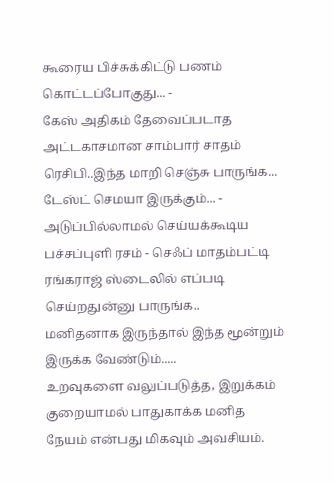கூரைய பிச்சுக்கிட்டு பணம் கொட்டப்போகுது... -
கேஸ் அதிகம் தேவைப்படாத அட்டகாசமான சாம்பார் சாதம் ரெசிபி..இந்த மாறி செஞ்சு பாருங்க... டேஸ்ட் செமயா இருக்கும்... -
அடுப்பில்லாமல் செய்யக்கூடிய பச்சப்புளி ரசம் - செஃப் மாதம்பட்டி ரங்கராஜ் ஸ்டைலில் எப்படி செய்றதுன்னு பாருங்க..
மனிதனாக இருந்தால் இந்த மூன்றும் இருக்க வேண்டும்.....
உறவுகளை வலுப்படுத்த, இறுக்கம் குறையாமல் பாதுகாக்க மனித நேயம் என்பது மிகவும் அவசியம்.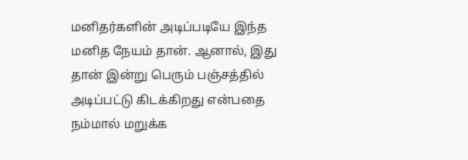மனிதர்களின் அடிப்படியே இந்த மனித நேயம் தான். ஆனால், இது தான் இன்று பெரும் பஞ்சத்தில் அடிப்பட்டு கிடக்கிறது என்பதை நம்மால் மறுக்க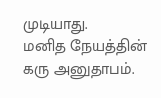முடியாது.
மனித நேயத்தின் கரு அனுதாபம்.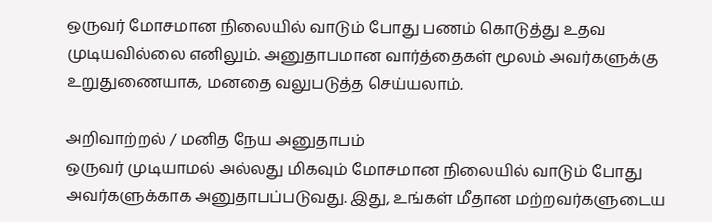ஒருவர் மோசமான நிலையில் வாடும் போது பணம் கொடுத்து உதவ முடியவில்லை எனிலும். அனுதாபமான வார்த்தைகள் மூலம் அவர்களுக்கு உறுதுணையாக, மனதை வலுபடுத்த செய்யலாம்.

அறிவாற்றல் / மனித நேய அனுதாபம்
ஒருவர் முடியாமல் அல்லது மிகவும் மோசமான நிலையில் வாடும் போது அவர்களுக்காக அனுதாபப்படுவது. இது, உங்கள் மீதான மற்றவர்களுடைய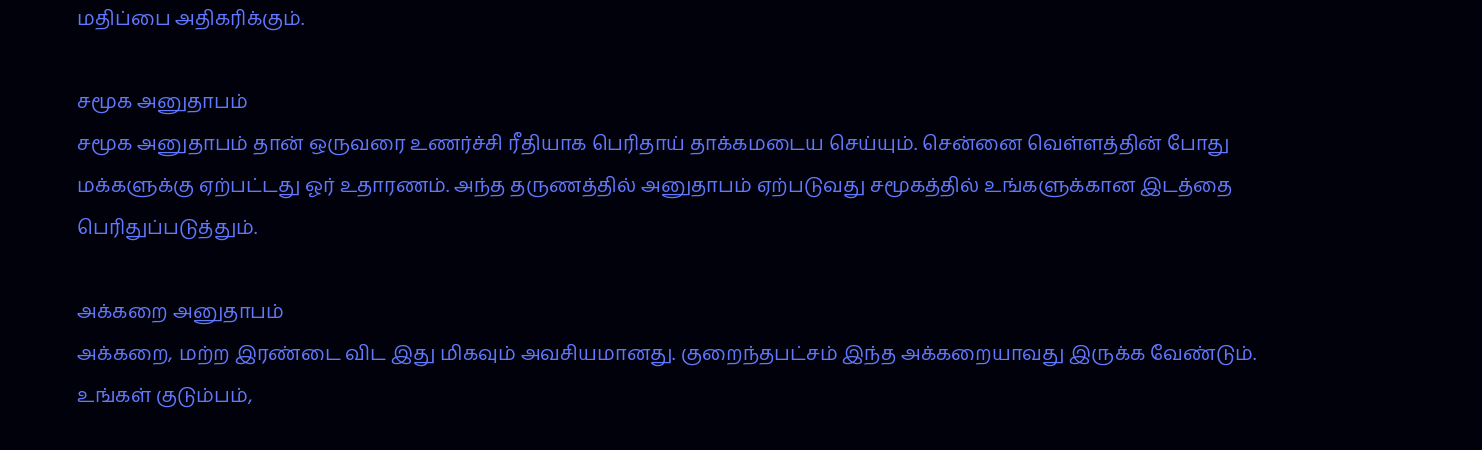மதிப்பை அதிகரிக்கும்.

சமூக அனுதாபம்
சமூக அனுதாபம் தான் ஒருவரை உணர்ச்சி ரீதியாக பெரிதாய் தாக்கமடைய செய்யும். சென்னை வெள்ளத்தின் போது மக்களுக்கு ஏற்பட்டது ஓர் உதாரணம். அந்த தருணத்தில் அனுதாபம் ஏற்படுவது சமூகத்தில் உங்களுக்கான இடத்தை பெரிதுப்படுத்தும்.

அக்கறை அனுதாபம்
அக்கறை, மற்ற இரண்டை விட இது மிகவும் அவசியமானது. குறைந்தபட்சம் இந்த அக்கறையாவது இருக்க வேண்டும். உங்கள் குடும்பம்,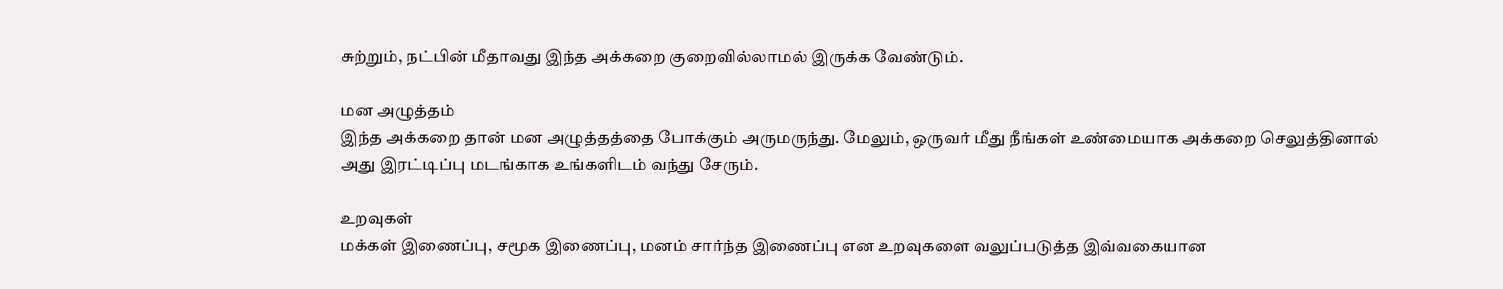சுற்றும், நட்பின் மீதாவது இந்த அக்கறை குறைவில்லாமல் இருக்க வேண்டும்.

மன அழுத்தம்
இந்த அக்கறை தான் மன அழுத்தத்தை போக்கும் அருமருந்து. மேலும், ஒருவர் மீது நீங்கள் உண்மையாக அக்கறை செலுத்தினால் அது இரட்டிப்பு மடங்காக உங்களிடம் வந்து சேரும்.

உறவுகள்
மக்கள் இணைப்பு, சமூக இணைப்பு, மனம் சார்ந்த இணைப்பு என உறவுகளை வலுப்படுத்த இவ்வகையான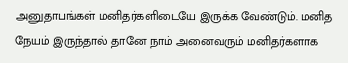அனுதாபங்கள் மனிதர்களிடையே இருக்க வேண்டும். மனித நேயம் இருந்தால் தானே நாம் அனைவரும் மனிதர்களாக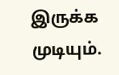இருக்க முடியும்.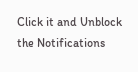Click it and Unblock the Notifications